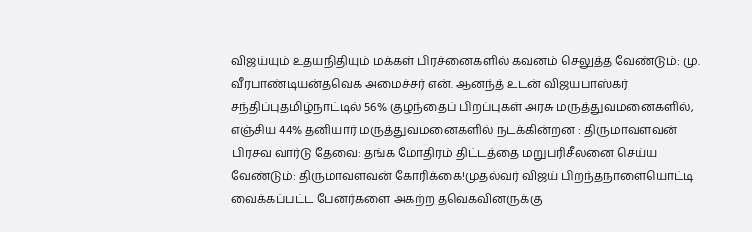விஜய்யும் உதயநிதியும் மக்கள் பிரச்னைகளில் கவனம் செலுத்த வேண்டும்: மு. வீரபாண்டியன்தவெக அமைச்சர் என். ஆனந்த் உடன் விஜயபாஸ்கர் சந்திப்புதமிழ்நாட்டில் 56% குழந்தைப் பிறப்புகள் அரசு மருத்துவமனைகளில், எஞ்சிய 44% தனியார் மருத்துவமனைகளில் நடக்கின்றன : திருமாவளவன் பிரசவ வார்டு தேவை: தங்க மோதிரம் திட்டத்தை மறுபரிசீலனை செய்ய வேண்டும்: திருமாவளவன் கோரிக்கை!முதல்வர் விஜய் பிறந்தநாளையொட்டி வைக்கப்பட்ட பேனர்களை அகற்ற தவெகவினருக்கு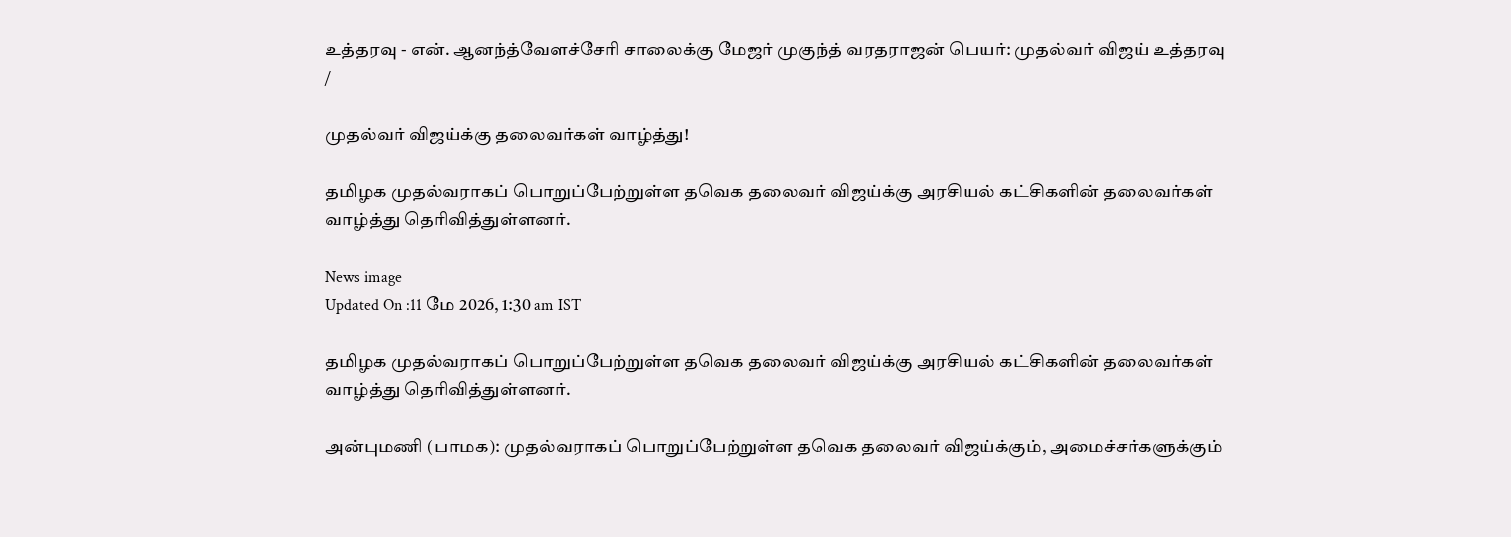உத்தரவு - என். ஆனந்த்வேளச்சேரி சாலைக்கு மேஜர் முகுந்த் வரதராஜன் பெயர்: முதல்வர் விஜய் உத்தரவு
/

முதல்வர் விஜய்க்கு தலைவர்கள் வாழ்த்து!

தமிழக முதல்வராகப் பொறுப்பேற்றுள்ள தவெக தலைவர் விஜய்க்கு அரசியல் கட்சிகளின் தலைவர்கள் வாழ்த்து தெரிவித்துள்ளனர்.

News image
Updated On :11 மே 2026, 1:30 am IST

தமிழக முதல்வராகப் பொறுப்பேற்றுள்ள தவெக தலைவர் விஜய்க்கு அரசியல் கட்சிகளின் தலைவர்கள் வாழ்த்து தெரிவித்துள்ளனர்.

அன்புமணி (பாமக): முதல்வராகப் பொறுப்பேற்றுள்ள தவெக தலைவர் விஜய்க்கும், அமைச்சர்களுக்கும்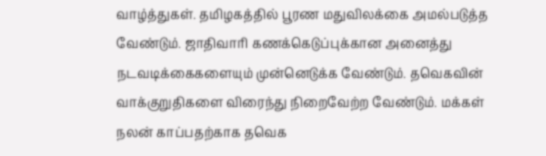வாழ்த்துகள். தமிழகத்தில் பூரண மதுவிலக்கை அமல்படுத்த வேண்டும். ஜாதிவாரி கணக்கெடுப்புக்கான அனைத்து நடவடிக்கைகளையும் முன்னெடுக்க வேண்டும். தவெகவின் வாக்குறுதிகளை விரைந்து நிறைவேற்ற வேண்டும். மக்கள் நலன் காப்பதற்காக தவெக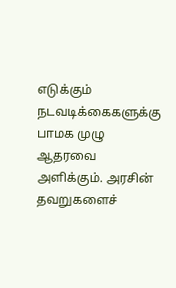எடுக்கும் நடவடிக்கைகளுக்கு பாமக முழு ஆதரவை அளிக்கும். அரசின் தவறுகளைச்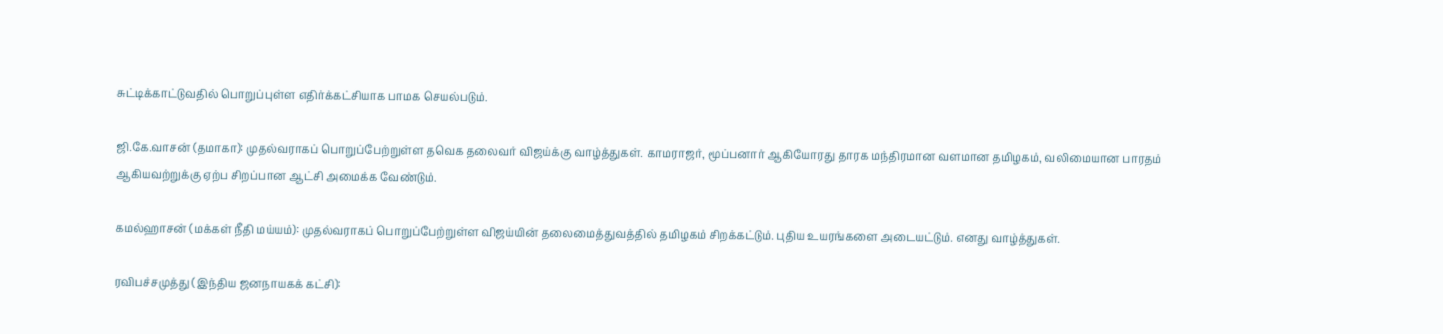சுட்டிக்காட்டுவதில் பொறுப்புள்ள எதிர்க்கட்சியாக பாமக செயல்படும்.

ஜி.கே.வாசன் (தமாகா): முதல்வராகப் பொறுப்பேற்றுள்ள தவெக தலைவர் விஜய்க்கு வாழ்த்துகள். காமராஜர், மூப்பனார் ஆகியோரது தாரக மந்திரமான வளமான தமிழகம், வலிமையான பாரதம் ஆகியவற்றுக்கு ஏற்ப சிறப்பான ஆட்சி அமைக்க வேண்டும்.

கமல்ஹாசன் (மக்கள் நீதி மய்யம்): முதல்வராகப் பொறுப்பேற்றுள்ள விஜய்யின் தலைமைத்துவத்தில் தமிழகம் சிறக்கட்டும். புதிய உயரங்களை அடையட்டும். எனது வாழ்த்துகள்.

ரவிபச்சமுத்து (இந்திய ஜனநாயகக் கட்சி):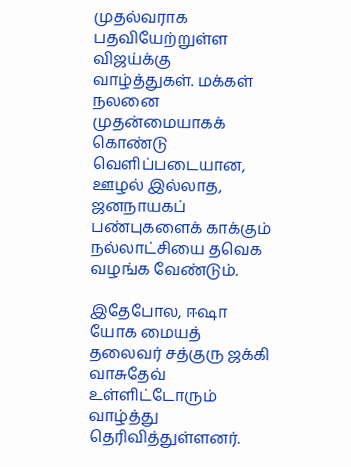முதல்வராக பதவியேற்றுள்ள விஜய்க்கு வாழ்த்துகள். மக்கள் நலனை முதன்மையாகக் கொண்டு வெளிப்படையான, ஊழல் இல்லாத, ஜனநாயகப் பண்புகளைக் காக்கும் நல்லாட்சியை தவெக வழங்க வேண்டும்.

இதேபோல, ஈஷா யோக மையத் தலைவர் சத்குரு ஜக்கி வாசுதேவ் உள்ளிட்டோரும் வாழ்த்து தெரிவித்துள்ளனர்.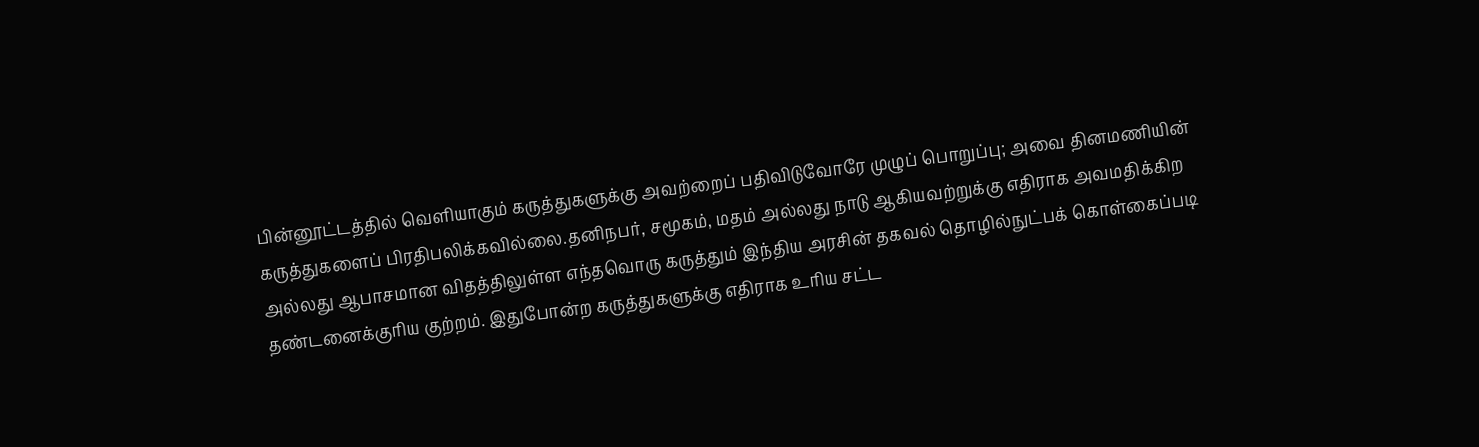பின்னூட்டத்தில் வெளியாகும் கருத்துகளுக்கு அவற்றைப் பதிவிடுவோரே முழுப் பொறுப்பு; அவை தினமணியின் கருத்துகளைப் பிரதிபலிக்கவில்லை.தனிநபர், சமூகம், மதம் அல்லது நாடு ஆகியவற்றுக்கு எதிராக அவமதிக்கிற அல்லது ஆபாசமான விதத்திலுள்ள எந்தவொரு கருத்தும் இந்திய அரசின் தகவல் தொழில்நுட்பக் கொள்கைப்படி தண்டனைக்குரிய குற்றம். இதுபோன்ற கருத்துகளுக்கு எதிராக உரிய சட்ட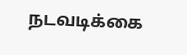நடவடிக்கை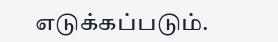எடுக்கப்படும்.